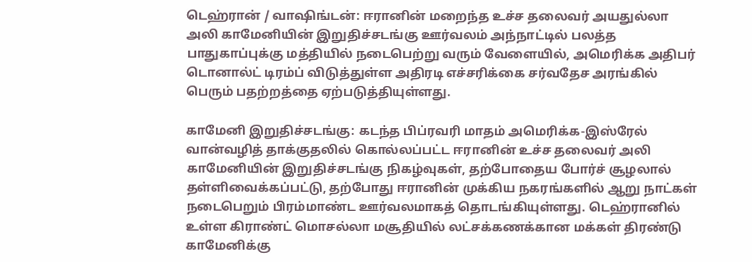டெஹ்ரான் / வாஷிங்டன்: ஈரானின் மறைந்த உச்ச தலைவர் அயதுல்லா அலி காமேனியின் இறுதிச்சடங்கு ஊர்வலம் அந்நாட்டில் பலத்த பாதுகாப்புக்கு மத்தியில் நடைபெற்று வரும் வேளையில், அமெரிக்க அதிபர் டொனால்ட் டிரம்ப் விடுத்துள்ள அதிரடி எச்சரிக்கை சர்வதேச அரங்கில் பெரும் பதற்றத்தை ஏற்படுத்தியுள்ளது.

காமேனி இறுதிச்சடங்கு: கடந்த பிப்ரவரி மாதம் அமெரிக்க-இஸ்ரேல் வான்வழித் தாக்குதலில் கொல்லப்பட்ட ஈரானின் உச்ச தலைவர் அலி காமேனியின் இறுதிச்சடங்கு நிகழ்வுகள், தற்போதைய போர்ச் சூழலால் தள்ளிவைக்கப்பட்டு, தற்போது ஈரானின் முக்கிய நகரங்களில் ஆறு நாட்கள் நடைபெறும் பிரம்மாண்ட ஊர்வலமாகத் தொடங்கியுள்ளது. டெஹ்ரானில் உள்ள கிராண்ட் மொசல்லா மசூதியில் லட்சக்கணக்கான மக்கள் திரண்டு காமேனிக்கு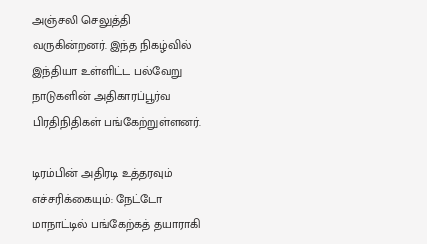அஞ்சலி செலுத்தி வருகின்றனர். இந்த நிகழ்வில் இந்தியா உள்ளிட்ட பல்வேறு நாடுகளின் அதிகாரப்பூர்வ பிரதிநிதிகள் பங்கேற்றுள்ளனர்.

டிரம்பின் அதிரடி உத்தரவும் எச்சரிக்கையும்: நேட்டோ மாநாட்டில் பங்கேற்கத் தயாராகி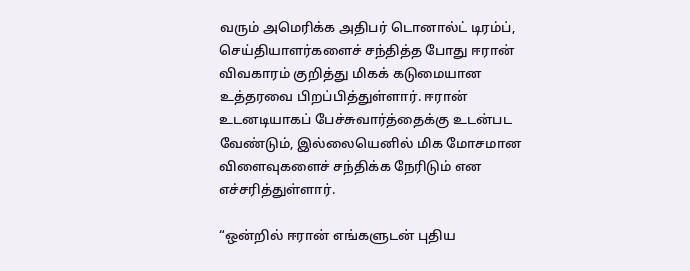வரும் அமெரிக்க அதிபர் டொனால்ட் டிரம்ப், செய்தியாளர்களைச் சந்தித்த போது ஈரான் விவகாரம் குறித்து மிகக் கடுமையான உத்தரவை பிறப்பித்துள்ளார். ஈரான் உடனடியாகப் பேச்சுவார்த்தைக்கு உடன்பட வேண்டும், இல்லையெனில் மிக மோசமான விளைவுகளைச் சந்திக்க நேரிடும் என எச்சரித்துள்ளார்.

“ஒன்றில் ஈரான் எங்களுடன் புதிய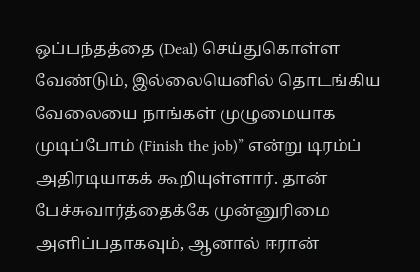ஒப்பந்தத்தை (Deal) செய்துகொள்ள வேண்டும், இல்லையெனில் தொடங்கிய வேலையை நாங்கள் முழுமையாக முடிப்போம் (Finish the job)” என்று டிரம்ப் அதிரடியாகக் கூறியுள்ளார். தான் பேச்சுவார்த்தைக்கே முன்னுரிமை அளிப்பதாகவும், ஆனால் ஈரான்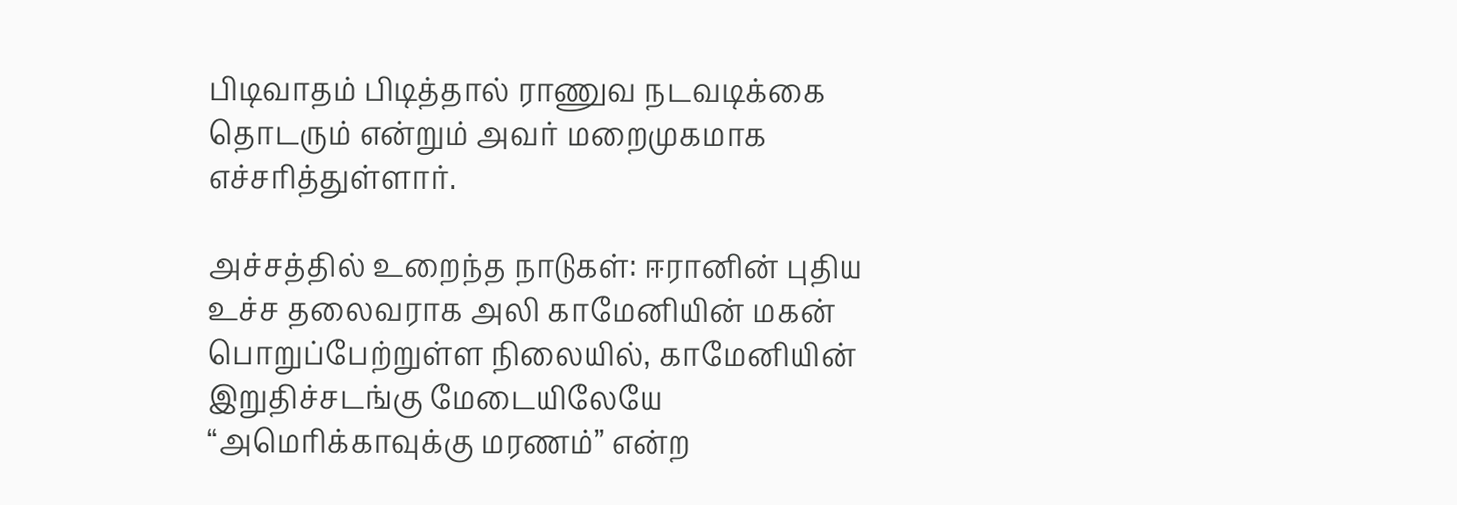பிடிவாதம் பிடித்தால் ராணுவ நடவடிக்கை தொடரும் என்றும் அவர் மறைமுகமாக எச்சரித்துள்ளார்.

அச்சத்தில் உறைந்த நாடுகள்: ஈரானின் புதிய உச்ச தலைவராக அலி காமேனியின் மகன் பொறுப்பேற்றுள்ள நிலையில், காமேனியின் இறுதிச்சடங்கு மேடையிலேயே “அமெரிக்காவுக்கு மரணம்” என்ற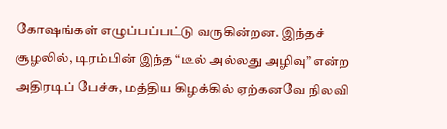கோஷங்கள் எழுப்பப்பட்டு வருகின்றன. இந்தச் சூழலில், டிரம்பின் இந்த “டீல் அல்லது அழிவு” என்ற அதிரடிப் பேச்சு, மத்திய கிழக்கில் ஏற்கனவே நிலவி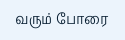வரும் போரை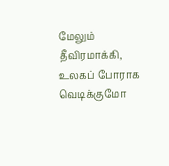மேலும் தீவிரமாக்கி, உலகப் போராக வெடிக்குமோ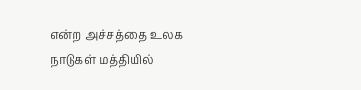என்ற அச்சத்தை உலக நாடுகள் மத்தியில்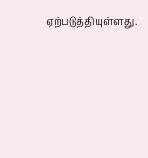ஏற்படுத்தியுள்ளது.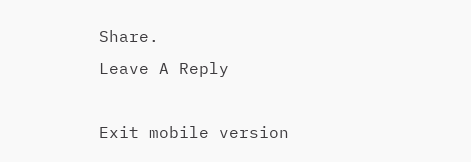Share.
Leave A Reply

Exit mobile version